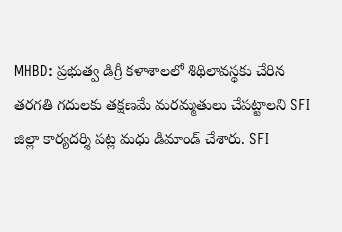MHBD: ప్రభుత్వ డిగ్రీ కళాశాలలో శిథిలావస్థకు చేరిన తరగతి గదులకు తక్షణమే మరమ్మతులు చేపట్టాలని SFI జిల్లా కార్యదర్శి పట్ల మధు డిమాండ్ చేశారు. SFI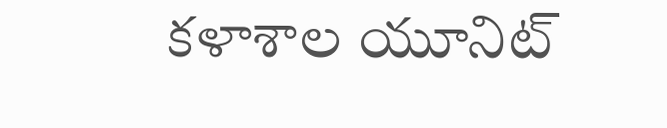కళాశాల యూనిట్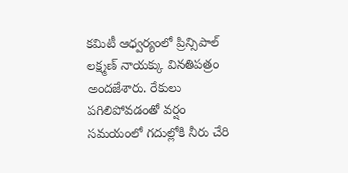కమిటీ ఆధ్వర్యంలో ప్రిన్సిపాల్ లక్ష్మణ్ నాయక్కు వినతిపత్రం అందజేశారు. రేకులు పగిలిపోవడంతో వర్షం సమయంలో గదుల్లోకి నీరు చేరి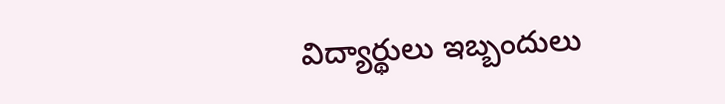విద్యార్థులు ఇబ్బందులు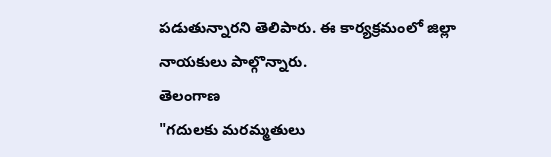పడుతున్నారని తెలిపారు. ఈ కార్యక్రమంలో జిల్లా నాయకులు పాల్గొన్నారు.
తెలంగాణ
"గదులకు మరమ్మతులు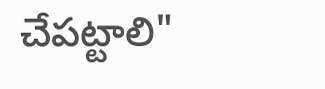చేపట్టాలి"